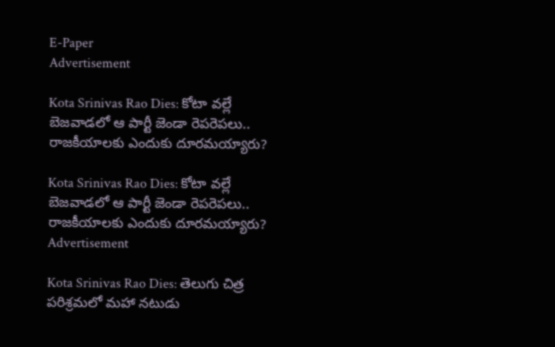E-Paper
Advertisement

Kota Srinivas Rao Dies: కోటా వల్లే బెజవాడలో ఆ పార్టీ జెండా రెపరెపలు.. రాజకీయాలకు ఎందుకు దూరమయ్యారు?

Kota Srinivas Rao Dies: కోటా వల్లే బెజవాడలో ఆ పార్టీ జెండా రెపరెపలు.. రాజకీయాలకు ఎందుకు దూరమయ్యారు?
Advertisement

Kota Srinivas Rao Dies: తెలుగు చిత్ర పరిశ్రమలో మహా నటుడు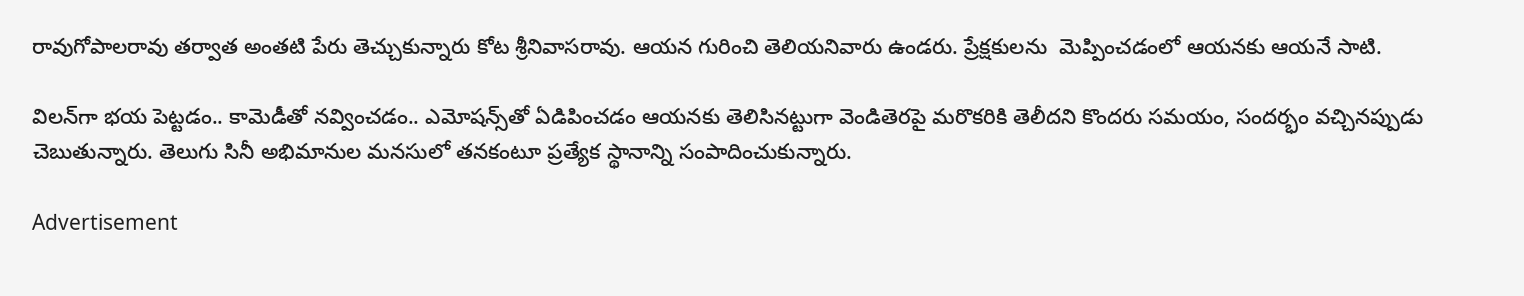రావుగోపాలరావు తర్వాత అంతటి పేరు తెచ్చుకున్నారు కోట శ్రీనివాసరావు. ఆయన గురించి తెలియనివారు ఉండరు. ప్రేక్షకులను  మెప్పించడంలో ఆయనకు ఆయనే సాటి.

విలన్‌గా భయ పెట్టడం.. కామెడీతో నవ్వించడం.. ఎమోషన్స్‌తో ఏడిపించడం ఆయనకు తెలిసినట్టుగా వెండితెరపై మరొకరికి తెలీదని కొందరు సమయం, సందర్భం వచ్చినప్పుడు చెబుతున్నారు. తెలుగు సినీ అభిమానుల మనసులో తనకంటూ ప్రత్యేక స్థానాన్ని సంపాదించుకున్నారు.

Advertisement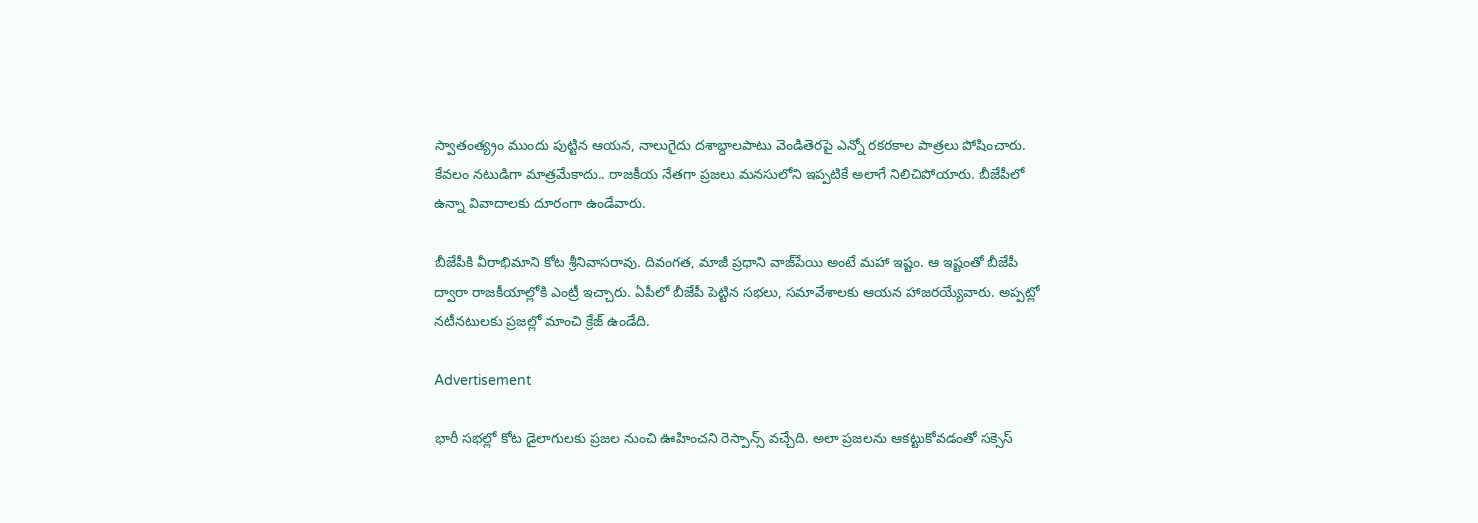స్వాతంత్య్రం ముందు పుట్టిన ఆయన, నాలుగైదు దశాబ్దాలపాటు వెండితెరపై ఎన్నో రకరకాల పాత్రలు పోషించారు. కేవలం నటుడిగా మాత్రమేకాదు.. రాజకీయ నేతగా ప్రజలు మనసులోని ఇప్పటికే అలాగే నిలిచిపోయారు. బీజేపీలో ఉన్నా వివాదాలకు దూరంగా ఉండేవారు.

బీజేపీకి వీరాభిమాని కోట శ్రీనివాసరావు. దివంగత, మాజీ ప్రధాని వాజ్‌పేయి అంటే మహా ఇష్టం. ఆ ఇష్టంతో బీజేపీ ద్వారా రాజకీయాల్లోకి ఎంట్రీ ఇచ్చారు. ఏపీలో బీజేపీ పెట్టిన సభలు, సమావేశాలకు ఆయన హాజరయ్యేవారు. అప్పట్లో నటీనటులకు ప్రజల్లో మాంచి క్రేజ్ ఉండేది.

Advertisement

భారీ సభల్లో కోట డైలాగులకు ప్రజల నుంచి ఊహించని రెస్పాన్స్ వచ్చేది. అలా ప్రజలను ఆకట్టుకోవడంతో సక్సెస్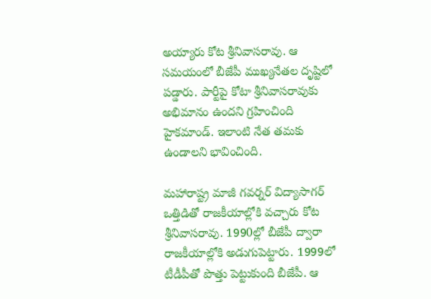అయ్యారు కోట శ్రీనివాసరావు. ఆ సమయంలో బీజేపీ ముఖ్యనేతల దృష్టిలో పడ్డారు. పార్టీపై కోటా శ్రీనివాసరావుకు అభిమానం ఉందని గ్రహించింది హైకమాండ్. ఇలాంటి నేత తమకు ఉండాలని భావించింది.

మహారాష్ట్ర మాజీ గవర్నర్ విద్యాసాగర్ ఒత్తిడితో రాజకీయాల్లోకి వచ్చారు కోట శ్రీనివాసరావు. 1990ల్లో బీజేపీ ద్వారా రాజకీయాల్లోకి అడుగుపెట్టారు. 1999లో టీడీపీతో పొత్తు పెట్టుకుంది బీజేపీ. ఆ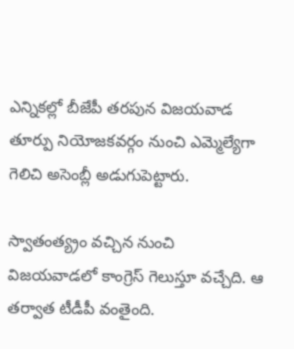ఎన్నికల్లో బీజేపీ తరపున విజయవాడ తూర్పు నియోజకవర్గం నుంచి ఎమ్మెల్యేగా గెలిచి అసెంబ్లీ అడుగుపెట్టారు.

స్వాతంత్య్రం వచ్చిన నుంచి విజయవాడలో కాంగ్రెస్ గెలుస్తూ వచ్చేది. ఆ తర్వాత టీడీపీ వంతైంది.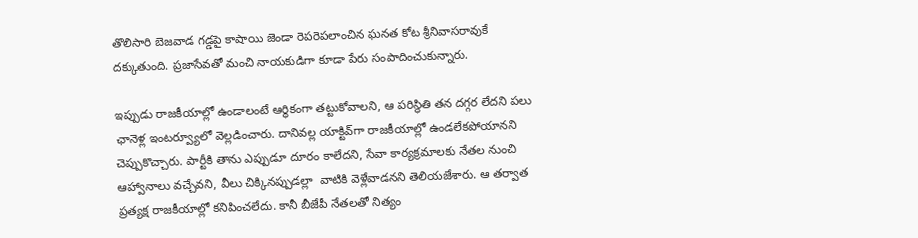తొలిసారి బెజవాడ గడ్డపై కాషాయి జెండా రెపరెపలాంచిన ఘనత కోట శ్రీనివాసరావుకే దక్కుతుంది. ప్రజాసేవతో మంచి నాయకుడిగా కూడా పేరు సంపాదించుకున్నారు.

ఇప్పుడు రాజకీయాల్లో ఉండాలంటే ఆర్థికంగా తట్టుకోవాలని, ఆ పరిస్థితి తన దగ్గర లేదని పలు ఛానెళ్ల ఇంటర్వ్యూలో వెల్లడించారు. దానివల్ల యాక్టివ్‌గా రాజకీయాల్లో ఉండలేకపోయానని చెప్పుకొచ్చారు. పార్టీకి తాను ఎప్పుడూ దూరం కాలేదని, సేవా కార్యక్రమాలకు నేతల నుంచి ఆహ్వానాలు వచ్చేవని, వీలు చిక్కినప్పుడల్లా  వాటికి వెళ్లేవాడనని తెలియజేశారు. ఆ తర్వాత ప్రత్యక్ష రాజకీయాల్లో కనిపించలేదు. కానీ బీజేపీ నేతలతో నిత్యం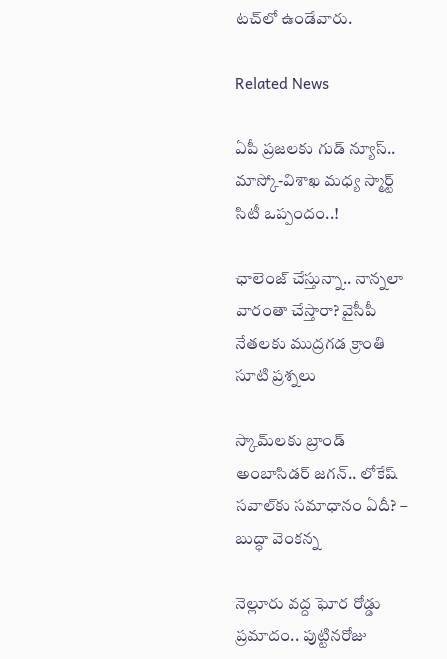టచ్‌లో ఉండేవారు.

Related News

ఏపీ ప్రజలకు గుడ్ న్యూస్.. మాస్కో-విశాఖ మధ్య స్మార్ట్ సిటీ ఒప్పందం..!

ఛాలెంజ్ చేస్తున్నా.. నాన్నలా వారంతా చేస్తారా? వైసీపీ నేతలకు ముద్రగడ క్రాంతి సూటి ప్రశ్నలు

స్కామ్‌లకు బ్రాండ్ అంబాసిడర్ జగన్.. లోకేష్ సవాల్‌కు సమాధానం ఏదీ? – బుద్ధా వెంకన్న

నెల్లూరు వద్ద ఘోర రోడ్డు ప్రమాదం.. పుట్టినరోజు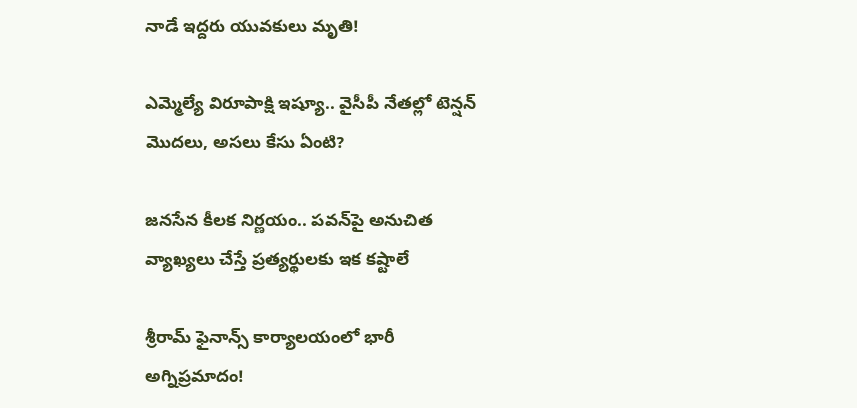నాడే ఇద్దరు యువకులు మృతి!

ఎమ్మెల్యే విరూపాక్షి ఇష్యూ.. వైసీపీ నేతల్లో టెన్షన్ మొదలు, అసలు కేసు ఏంటి?

జనసేన కీలక నిర్ణయం.. పవన్‌పై అనుచిత వ్యాఖ్యలు చేస్తే ప్రత్యర్థులకు ఇక కష్టాలే

శ్రీరామ్ ఫైనాన్స్ కార్యాలయంలో భారీ అగ్నిప్రమాదం!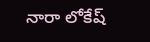నారా లోకేష్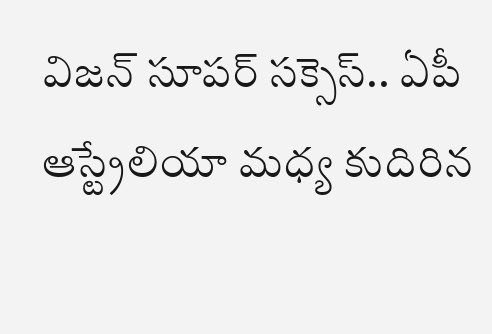విజన్ సూపర్ సక్సెస్.. ఏపీ ఆస్ట్రేలియా మధ్య కుదిరిన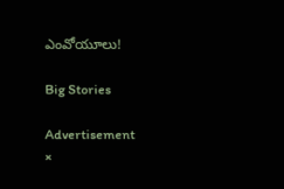ఎంవోయూలు!

Big Stories

Advertisement
×